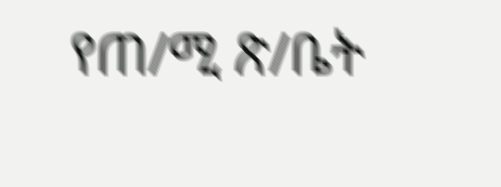የጠ/ሚ ጽ/ቤት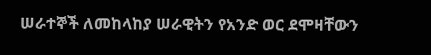ሠራተኞች ለመከላከያ ሠራዊትን የአንድ ወር ደሞዛቸውን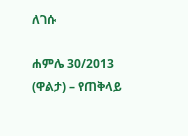ለገሱ

ሐምሌ 30/2013 (ዋልታ) – የጠቅላይ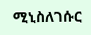ሚኒስለገሱር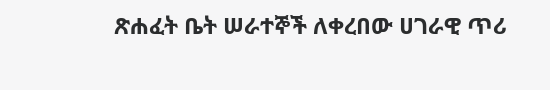ጽሐፈት ቤት ሠራተኞች ለቀረበው ሀገራዊ ጥሪ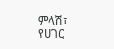ምላሽ፣ የሀገር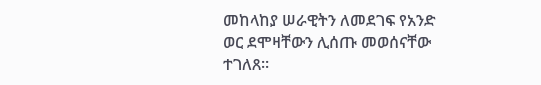መከላከያ ሠራዊትን ለመደገፍ የአንድ ወር ደሞዛቸውን ሊሰጡ መወሰናቸው ተገለጸ፡፡